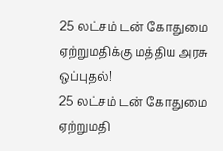25 லட்சம் டன் கோதுமை ஏற்றுமதிக்கு மத்திய அரசு ஒப்புதல்!
25 லட்சம் டன் கோதுமை ஏற்றுமதி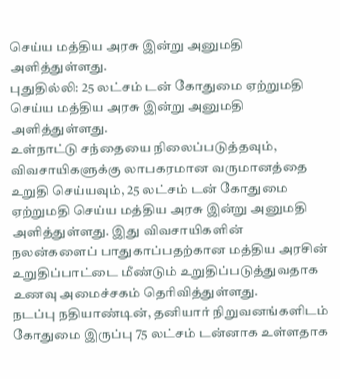செய்ய மத்திய அரசு இன்று அனுமதி அளித்துள்ளது.
புதுதில்லி: 25 லட்சம் டன் கோதுமை ஏற்றுமதி செய்ய மத்திய அரசு இன்று அனுமதி அளித்துள்ளது.
உள்நாட்டு சந்தையை நிலைப்படுத்தவும், விவசாயிகளுக்கு லாபகரமான வருமானத்தை உறுதி செய்யவும், 25 லட்சம் டன் கோதுமை ஏற்றுமதி செய்ய மத்திய அரசு இன்று அனுமதி அளித்துள்ளது. இது விவசாயிகளின் நலன்களைப் பாதுகாப்பதற்கான மத்திய அரசின் உறுதிப்பாட்டை மீண்டும் உறுதிப்படுத்துவதாக உணவு அமைச்சகம் தெரிவித்துள்ளது.
நடப்பு நதியாண்டின், தனியார் நிறுவனங்களிடம் கோதுமை இருப்பு 75 லட்சம் டன்னாக உள்ளதாக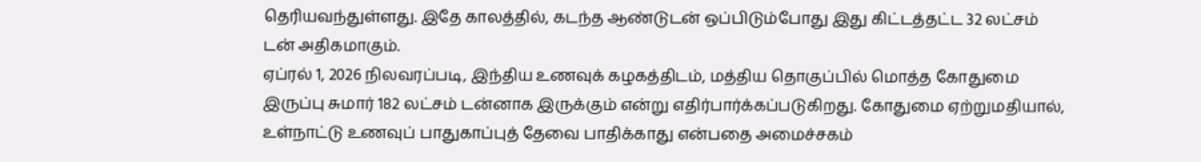தெரியவந்துள்ளது. இதே காலத்தில், கடந்த ஆண்டுடன் ஒப்பிடும்போது இது கிட்டத்தட்ட 32 லட்சம் டன் அதிகமாகும்.
ஏப்ரல் 1, 2026 நிலவரப்படி, இந்திய உணவுக் கழகத்திடம், மத்திய தொகுப்பில் மொத்த கோதுமை இருப்பு சுமார் 182 லட்சம் டன்னாக இருக்கும் என்று எதிர்பார்க்கப்படுகிறது. கோதுமை ஏற்றுமதியால், உள்நாட்டு உணவுப் பாதுகாப்புத் தேவை பாதிக்காது என்பதை அமைச்சகம்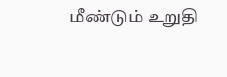மீண்டும் உறுதி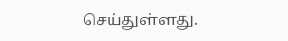செய்துள்ளது.